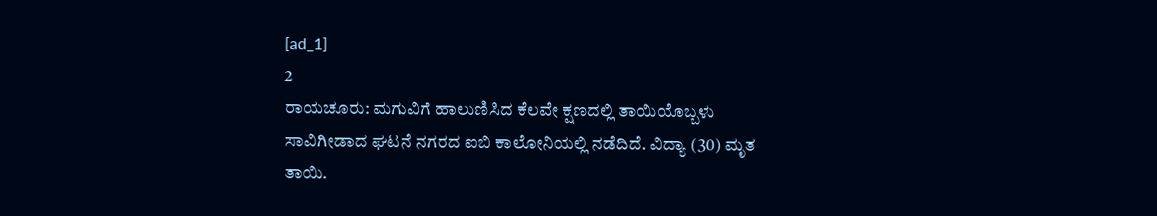[ad_1]
2
ರಾಯಚೂರು: ಮಗುವಿಗೆ ಹಾಲುಣಿಸಿದ ಕೆಲವೇ ಕ್ಷಣದಲ್ಲಿ ತಾಯಿಯೊಬ್ಬಳು ಸಾವಿಗೀಡಾದ ಘಟನೆ ನಗರದ ಐಬಿ ಕಾಲೋನಿಯಲ್ಲಿ ನಡೆದಿದೆ. ವಿದ್ಯಾ (30) ಮೃತ ತಾಯಿ.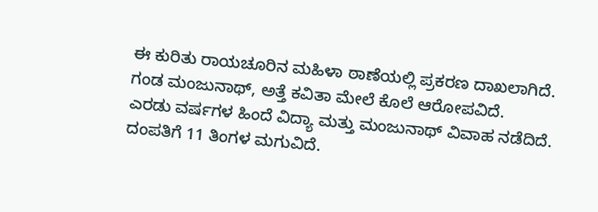ಈ ಕುರಿತು ರಾಯಚೂರಿನ ಮಹಿಳಾ ಠಾಣೆಯಲ್ಲಿ ಪ್ರಕರಣ ದಾಖಲಾಗಿದೆ. ಗಂಡ ಮಂಜುನಾಥ್, ಅತ್ತೆ ಕವಿತಾ ಮೇಲೆ ಕೊಲೆ ಆರೋಪವಿದೆ.
ಎರಡು ವರ್ಷಗಳ ಹಿಂದೆ ವಿದ್ಯಾ ಮತ್ತು ಮಂಜುನಾಥ್ ವಿವಾಹ ನಡೆದಿದೆ. ದಂಪತಿಗೆ 11 ತಿಂಗಳ ಮಗುವಿದೆ.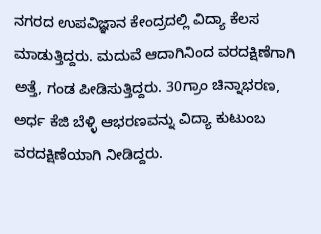ನಗರದ ಉಪವಿಜ್ಞಾನ ಕೇಂದ್ರದಲ್ಲಿ ವಿದ್ಯಾ ಕೆಲಸ ಮಾಡುತ್ತಿದ್ದರು. ಮದುವೆ ಆದಾಗಿನಿಂದ ವರದಕ್ಷಿಣೆಗಾಗಿ ಅತ್ತೆ, ಗಂಡ ಪೀಡಿಸುತ್ತಿದ್ದರು. 30ಗ್ರಾಂ ಚಿನ್ನಾಭರಣ, ಅರ್ಧ ಕೆಜಿ ಬೆಳ್ಳಿ ಆಭರಣವನ್ನು ವಿದ್ಯಾ ಕುಟುಂಬ ವರದಕ್ಷಿಣೆಯಾಗಿ ನೀಡಿದ್ದರು.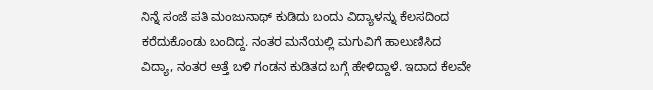ನಿನ್ನೆ ಸಂಜೆ ಪತಿ ಮಂಜುನಾಥ್ ಕುಡಿದು ಬಂದು ವಿದ್ಯಾಳನ್ನು ಕೆಲಸದಿಂದ ಕರೆದುಕೊಂಡು ಬಂದಿದ್ದ. ನಂತರ ಮನೆಯಲ್ಲಿ ಮಗುವಿಗೆ ಹಾಲುಣಿಸಿದ ವಿದ್ಯಾ, ನಂತರ ಅತ್ತೆ ಬಳಿ ಗಂಡನ ಕುಡಿತದ ಬಗ್ಗೆ ಹೇಳಿದ್ದಾಳೆ. ಇದಾದ ಕೆಲವೇ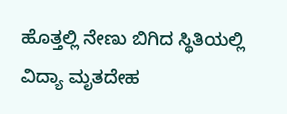ಹೊತ್ತಲ್ಲಿ ನೇಣು ಬಿಗಿದ ಸ್ಥಿತಿಯಲ್ಲಿ ವಿದ್ಯಾ ಮೃತದೇಹ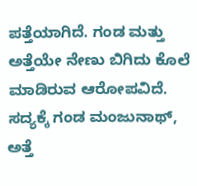ಪತ್ತೆಯಾಗಿದೆ. ಗಂಡ ಮತ್ತು ಅತ್ತೆಯೇ ನೇಣು ಬಿಗಿದು ಕೊಲೆ ಮಾಡಿರುವ ಆರೋಪವಿದೆ. ಸದ್ಯಕ್ಕೆ ಗಂಡ ಮಂಜುನಾಥ್, ಅತ್ತೆ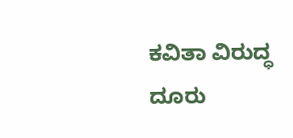ಕವಿತಾ ವಿರುದ್ಧ ದೂರು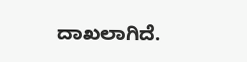ದಾಖಲಾಗಿದೆ.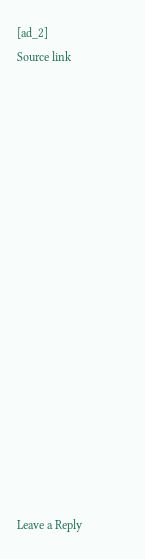[ad_2]
Source link


















Leave a Reply